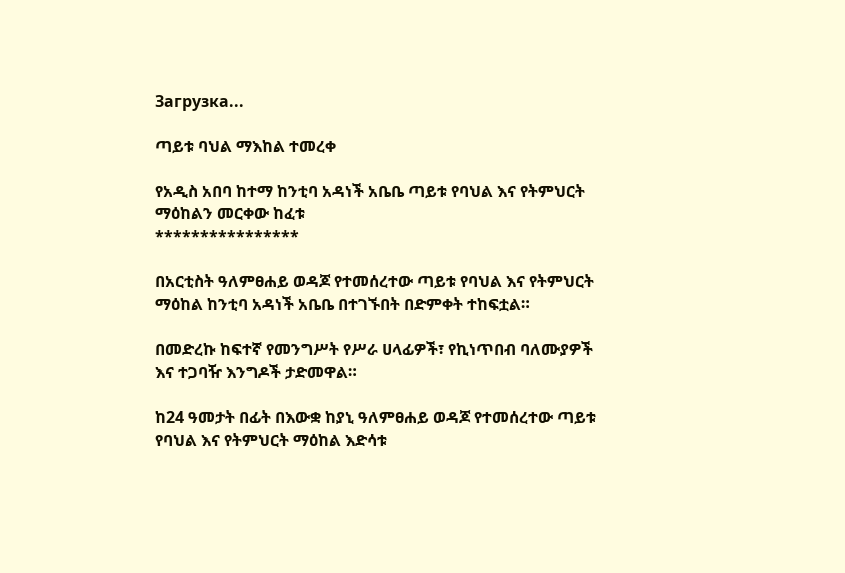Загрузка...

ጣይቱ ባህል ማእከል ተመረቀ

የአዲስ አበባ ከተማ ከንቲባ አዳነች አቤቤ ጣይቱ የባህል እና የትምህርት ማዕከልን መርቀው ከፈቱ
****************

በአርቲስት ዓለምፀሐይ ወዳጆ የተመሰረተው ጣይቱ የባህል እና የትምህርት ማዕከል ከንቲባ አዳነች አቤቤ በተገኙበት በድምቀት ተከፍቷል።

በመድረኩ ከፍተኛ የመንግሥት የሥራ ሀላፊዎች፣ የኪነጥበብ ባለሙያዎች እና ተጋባዥ እንግዶች ታድመዋል።

ከ24 ዓመታት በፊት በእውቋ ከያኒ ዓለምፀሐይ ወዳጆ የተመሰረተው ጣይቱ የባህል እና የትምህርት ማዕከል እድሳቱ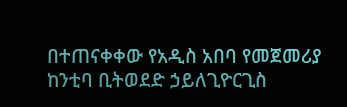በተጠናቀቀው የአዲስ አበባ የመጀመሪያ ከንቲባ ቢትወደድ ኃይለጊዮርጊስ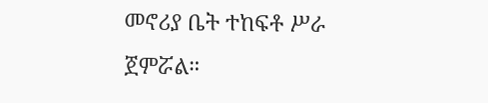መኖሪያ ቤት ተከፍቶ ሥራ ጀምሯል።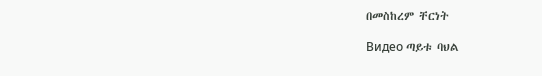በመስከረም ቸርነት

Видео ጣይቱ ባህል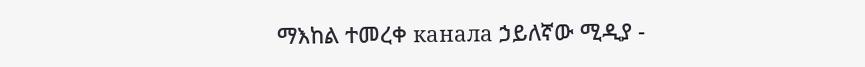ማእከል ተመረቀ канала ኃይለኛው ሚዲያ -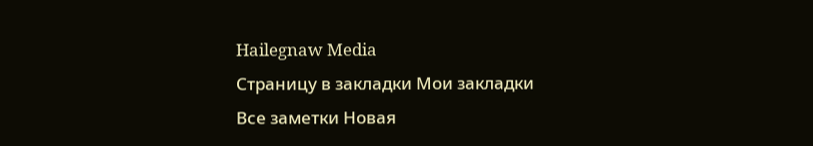Hailegnaw Media
Страницу в закладки Мои закладки
Все заметки Новая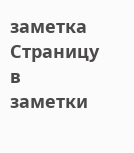заметка Страницу в заметки